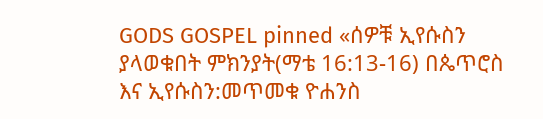GODS GOSPEL pinned «ሰዎቹ ኢየሱስን ያላወቁበት ምክንያት(ማቴ 16:13-16) በጴጥሮስ እና ኢየሱስን:መጥመቁ ዮሐንስ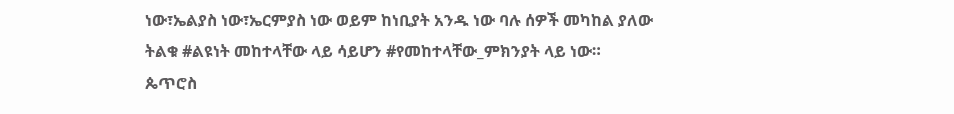ነው፣ኤልያስ ነው፣ኤርምያስ ነው ወይም ከነቢያት አንዱ ነው ባሉ ሰዎች መካከል ያለው ትልቁ #ልዩነት መከተላቸው ላይ ሳይሆን #የመከተላቸው_ምክንያት ላይ ነው። ጴጥሮስ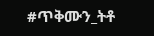#ጥቅሙን_ትቶ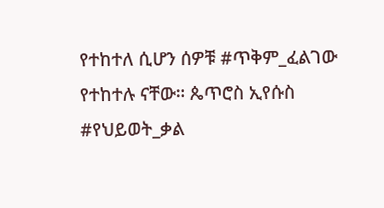የተከተለ ሲሆን ሰዎቹ #ጥቅም_ፈልገው የተከተሉ ናቸው። ጴጥሮስ ኢየሱስ #የህይወት_ቃል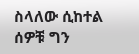ስላለው ሲከተል ሰዎቹ ግን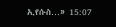ኢየሱስ…» 15:07